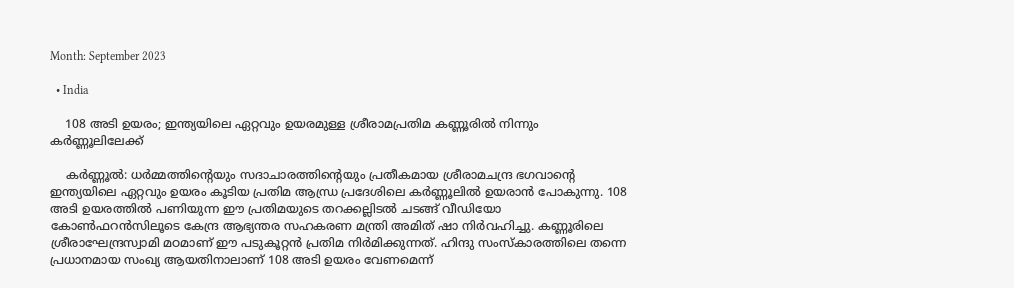Month: September 2023

  • India

    108 അടി ഉയരം; ഇന്ത്യയിലെ ഏറ്റവും ഉയരമുള്ള ശ്രീരാമപ്രതിമ കണ്ണൂരിൽ നിന്നും കർണ്ണൂലിലേക്ക്

    കർണ്ണൂൽ: ധർമ്മത്തിന്റെയും സദാചാരത്തിന്റെയും പ്രതീകമായ ശ്രീരാമചന്ദ്ര ഭഗവാന്റെ ഇന്ത്യയിലെ ഏറ്റവും ഉയരം കൂടിയ പ്രതിമ ആന്ധ്ര പ്രദേശിലെ കർണ്ണൂലിൽ ഉയരാൻ പോകുന്നു. 108 അടി ഉയരത്തിൽ പണിയുന്ന ഈ പ്രതിമയുടെ തറക്കല്ലിടൽ ചടങ്ങ് വീഡിയോ കോൺഫറൻസിലൂടെ കേന്ദ്ര ആഭ്യന്തര സഹകരണ മന്ത്രി അമിത് ഷാ നിർവഹിച്ചു. കണ്ണൂരിലെ ശ്രീരാഘേന്ദ്രസ്വാമി മഠമാണ് ഈ പടുകൂറ്റൻ പ്രതിമ നിർമിക്കുന്നത്. ഹിന്ദു സംസ്കാരത്തിലെ തന്നെ പ്രധാനമായ സംഖ്യ ആയതിനാലാണ് 108 അടി ഉയരം വേണമെന്ന്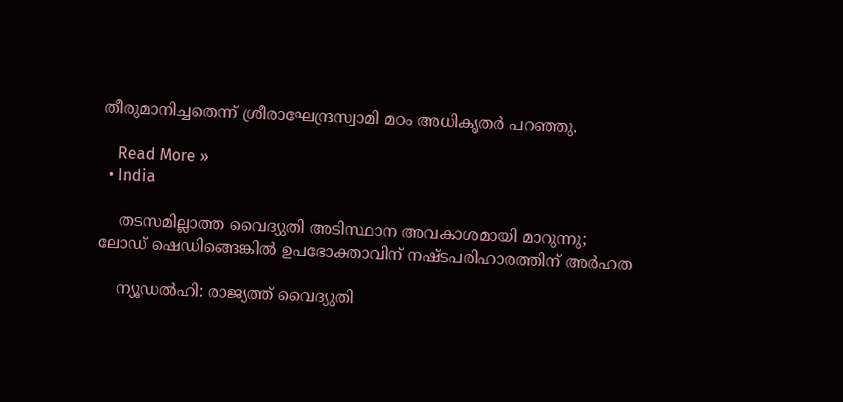തീരുമാനിച്ചതെന്ന് ശ്രീരാഘേന്ദ്രസ്വാമി മഠം അധികൃതർ പറഞ്ഞു.

    Read More »
  • India

    തടസമില്ലാത്ത വൈദ്യുതി അടിസ്ഥാന അവകാശമായി മാറുന്നു; ലോഡ് ഷെഡിങ്ങെങ്കില്‍ ഉപഭോക്താവിന് നഷ്ടപരിഹാരത്തിന് അര്‍ഹത

    ന്യൂഡല്‍ഹി: രാജ്യത്ത് വൈദ്യുതി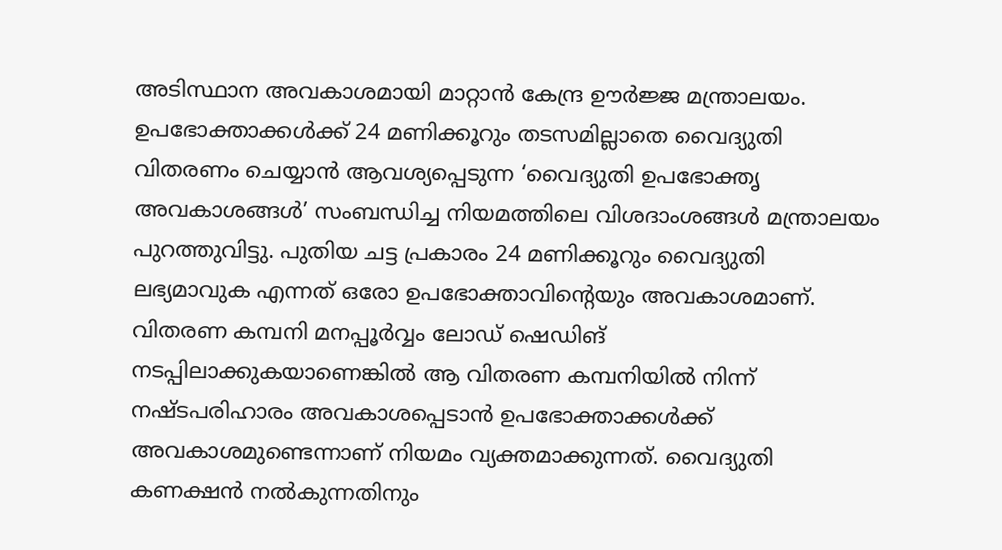അടിസ്ഥാന അവകാശമായി മാറ്റാന്‍ കേന്ദ്ര ഊര്‍ജ്ജ മന്ത്രാലയം. ഉപഭോക്താക്കള്‍ക്ക് 24 മണിക്കൂറും തടസമില്ലാതെ വൈദ്യുതി വിതരണം ചെയ്യാന്‍ ആവശ്യപ്പെടുന്ന ‘വൈദ്യുതി ഉപഭോക്തൃ അവകാശങ്ങള്‍’ സംബന്ധിച്ച നിയമത്തിലെ വിശദാംശങ്ങള്‍ മന്ത്രാലയം പുറത്തുവിട്ടു. പുതിയ ചട്ട പ്രകാരം 24 മണിക്കൂറും വൈദ്യുതി ലഭ്യമാവുക എന്നത് ഒരോ ഉപഭോക്താവിന്റെയും അവകാശമാണ്. വിതരണ കമ്പനി മനപ്പൂര്‍വ്വം ലോഡ് ഷെഡിങ് നടപ്പിലാക്കുകയാണെങ്കില്‍ ആ വിതരണ കമ്പനിയില്‍ നിന്ന് നഷ്ടപരിഹാരം അവകാശപ്പെടാന്‍ ഉപഭോക്താക്കള്‍ക്ക് അവകാശമുണ്ടെന്നാണ് നിയമം വ്യക്തമാക്കുന്നത്. വൈദ്യുതി കണക്ഷന്‍ നല്‍കുന്നതിനും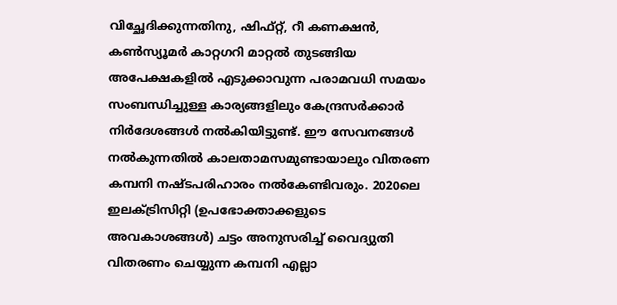വിച്ഛേദിക്കുന്നതിനു, ഷിഫ്റ്റ്, റീ കണക്ഷന്‍, കണ്‍സ്യൂമര്‍ കാറ്റഗറി മാറ്റല്‍ തുടങ്ങിയ അപേക്ഷകളില്‍ എടുക്കാവുന്ന പരാമവധി സമയം സംബന്ധിച്ചുള്ള കാര്യങ്ങളിലും കേന്ദ്രസര്‍ക്കാര്‍ നിര്‍ദേശങ്ങള്‍ നല്‍കിയിട്ടുണ്ട്. ഈ സേവനങ്ങള്‍ നല്‍കുന്നതില്‍ കാലതാമസമുണ്ടായാലും വിതരണ കമ്പനി നഷ്ടപരിഹാരം നല്‍കേണ്ടിവരും. 2020ലെ ഇലക്ട്രിസിറ്റി (ഉപഭോക്താക്കളുടെ അവകാശങ്ങള്‍) ചട്ടം അനുസരിച്ച് വൈദ്യുതി വിതരണം ചെയ്യുന്ന കമ്പനി എല്ലാ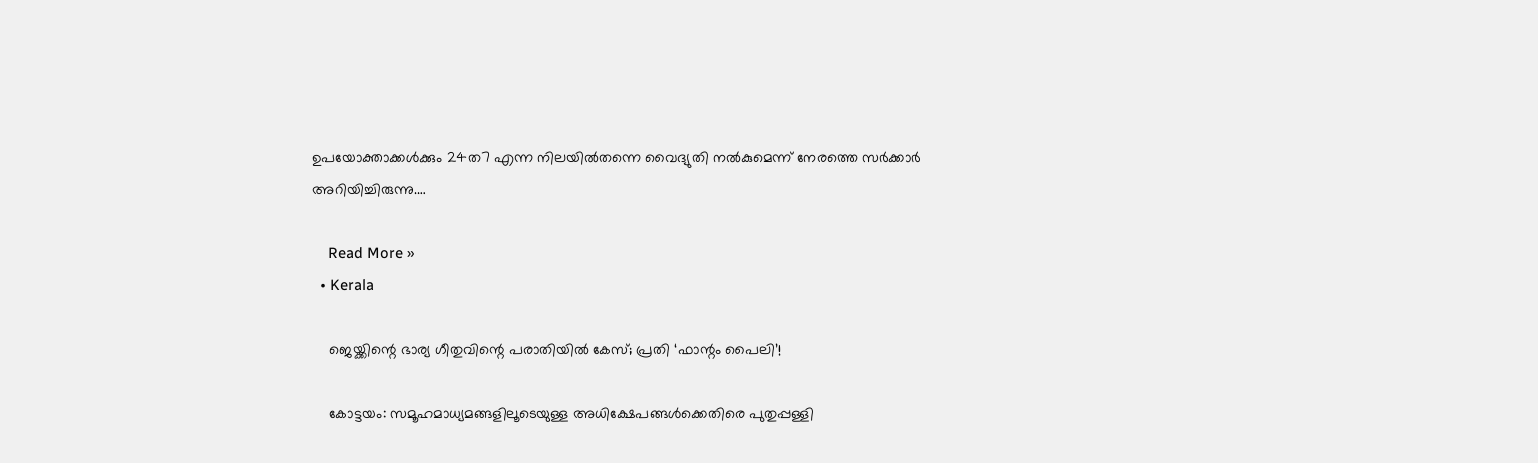ഉപയോക്താക്കള്‍ക്കും 24ത7 എന്ന നിലയില്‍തന്നെ വൈദ്യുതി നല്‍കുമെന്ന് നേരത്തെ സര്‍ക്കാര്‍ അറിയിച്ചിരുന്നു.…

    Read More »
  • Kerala

    ജെയ്ക്കിന്റെ ഭാര്യ ഗീതുവിന്റെ പരാതിയില്‍ കേസ്; പ്രതി ‘ഫാന്റം പൈലി’!

    കോട്ടയം: സമൂഹമാധ്യമങ്ങളിലൂടെയുള്ള അധിക്ഷേപങ്ങള്‍ക്കെതിരെ പുതുപ്പള്ളി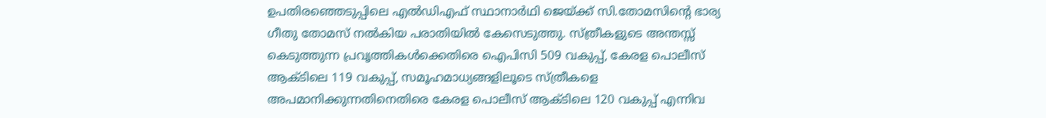ഉപതിരഞ്ഞെടുപ്പിലെ എല്‍ഡിഎഫ് സ്ഥാനാര്‍ഥി ജെയ്ക്ക് സി.തോമസിന്റെ ഭാര്യ ഗീതു തോമസ് നല്‍കിയ പരാതിയില്‍ കേസെടുത്തു. സ്ത്രീകളുടെ അന്തസ്സ് കെടുത്തുന്ന പ്രവൃത്തികള്‍ക്കെതിരെ ഐപിസി 509 വകുപ്പ്, കേരള പൊലീസ് ആക്ടിലെ 119 വകുപ്പ്, സമൂഹമാധ്യങ്ങളിലൂടെ സ്ത്രീകളെ അപമാനിക്കുന്നതിനെതിരെ കേരള പൊലീസ് ആക്ടിലെ 120 വകുപ്പ് എന്നിവ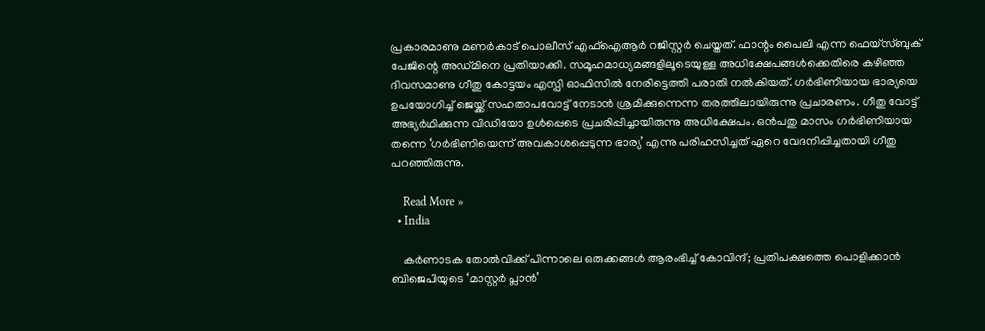പ്രകാരമാണു മണര്‍കാട് പൊലീസ് എഫ്‌ഐആര്‍ റജിസ്റ്റര്‍ ചെയ്തത്. ഫാന്റം പൈലി എന്ന ഫെയ്‌സ്ബുക് പേജിന്റെ അഡ്മിനെ പ്രതിയാക്കി. സമൂഹമാധ്യമങ്ങളിലൂടെയുള്ള അധിക്ഷേപങ്ങള്‍ക്കെതിരെ കഴിഞ്ഞ ദിവസമാണു ഗീതു കോട്ടയം എസ്പി ഓഫിസില്‍ നേരിട്ടെത്തി പരാതി നല്‍കിയത്. ഗര്‍ഭിണിയായ ഭാര്യയെ ഉപയോഗിച്ച് ജെയ്ക്ക് സഹതാപവോട്ട് നേടാന്‍ ശ്രമിക്കുന്നെന്ന തരത്തിലായിരുന്നു പ്രചാരണം. ഗീതു വോട്ട് അഭ്യര്‍ഥിക്കുന്ന വിഡിയോ ഉള്‍പ്പെടെ പ്രചരിപ്പിച്ചായിരുന്നു അധിക്ഷേപം. ഒന്‍പതു മാസം ഗര്‍ഭിണിയായ തന്നെ ‘ഗര്‍ഭിണിയെന്ന് അവകാശപ്പെടുന്ന ഭാര്യ’ എന്നു പരിഹസിച്ചത് ഏറെ വേദനിപ്പിച്ചതായി ഗീതു പറഞ്ഞിരുന്നു.

    Read More »
  • India

    കര്‍ണാടക തോല്‍വിക്ക് പിന്നാലെ ഒരുക്കങ്ങള്‍ ആരംഭിച്ച് കോവിന്ദ്; പ്രതിപക്ഷത്തെ പൊളിക്കാന്‍ ബിജെപിയുടെ ‘മാസ്റ്റര്‍ പ്ലാന്‍’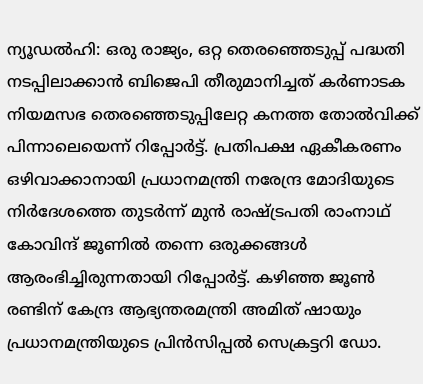ന്യൂഡല്‍ഹി: ഒരു രാജ്യം, ഒറ്റ തെരഞ്ഞെടുപ്പ് പദ്ധതി നടപ്പിലാക്കാന്‍ ബിജെപി തീരുമാനിച്ചത് കര്‍ണാടക നിയമസഭ തെരഞ്ഞെടുപ്പിലേറ്റ കനത്ത തോല്‍വിക്ക് പിന്നാലെയെന്ന് റിപ്പോര്‍ട്ട്. പ്രതിപക്ഷ ഏകീകരണം ഒഴിവാക്കാനായി പ്രധാനമന്ത്രി നരേന്ദ്ര മോദിയുടെ നിര്‍ദേശത്തെ തുടര്‍ന്ന് മുന്‍ രാഷ്ട്രപതി രാംനാഥ് കോവിന്ദ് ജൂണില്‍ തന്നെ ഒരുക്കങ്ങള്‍ ആരംഭിച്ചിരുന്നതായി റിപ്പോര്‍ട്ട്. കഴിഞ്ഞ ജൂണ്‍ രണ്ടിന് കേന്ദ്ര ആഭ്യന്തരമന്ത്രി അമിത് ഷായും പ്രധാനമന്ത്രിയുടെ പ്രിന്‍സിപ്പല്‍ സെക്രട്ടറി ഡോ.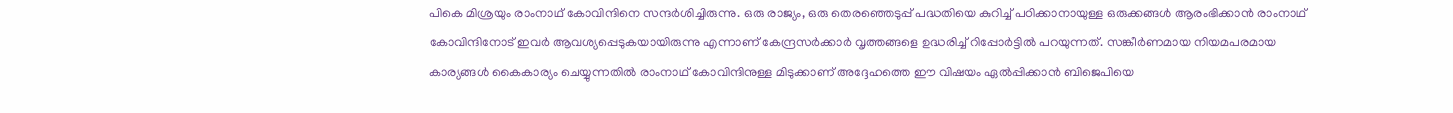പികെ മിശ്രയും രാംനാഥ് കോവിന്ദിനെ സന്ദര്‍ശിച്ചിരുന്നു. ഒരു രാജ്യം, ഒരു തെരഞ്ഞെടുപ്പ് പദ്ധതിയെ കുറിച്ച് പഠിക്കാനായുള്ള ഒരുക്കങ്ങള്‍ ആരംഭിക്കാന്‍ രാംനാഥ് കോവിന്ദിനോട് ഇവര്‍ ആവശ്യപ്പെടുകയായിരുന്നു എന്നാണ് കേന്ദ്രസര്‍ക്കാര്‍ വൃത്തങ്ങളെ ഉദ്ധരിച്ച് റിപ്പോര്‍ട്ടില്‍ പറയുന്നത്. സങ്കീര്‍ണമായ നിയമപരമായ കാര്യങ്ങള്‍ കൈകാര്യം ചെയ്യുന്നതില്‍ രാംനാഥ് കോവിന്ദിനുള്ള മിടുക്കാണ് അദ്ദേഹത്തെ ഈ വിഷയം ഏല്‍പ്പിക്കാന്‍ ബിജെപിയെ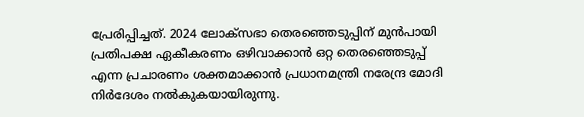പ്രേരിപ്പിച്ചത്. 2024 ലോക്‌സഭാ തെരഞ്ഞെടുപ്പിന് മുന്‍പായി പ്രതിപക്ഷ ഏകീകരണം ഒഴിവാക്കാന്‍ ഒറ്റ തെരഞ്ഞെടുപ്പ് എന്ന പ്രചാരണം ശക്തമാക്കാന്‍ പ്രധാനമന്ത്രി നരേന്ദ്ര മോദി നിര്‍ദേശം നല്‍കുകയായിരുന്നു.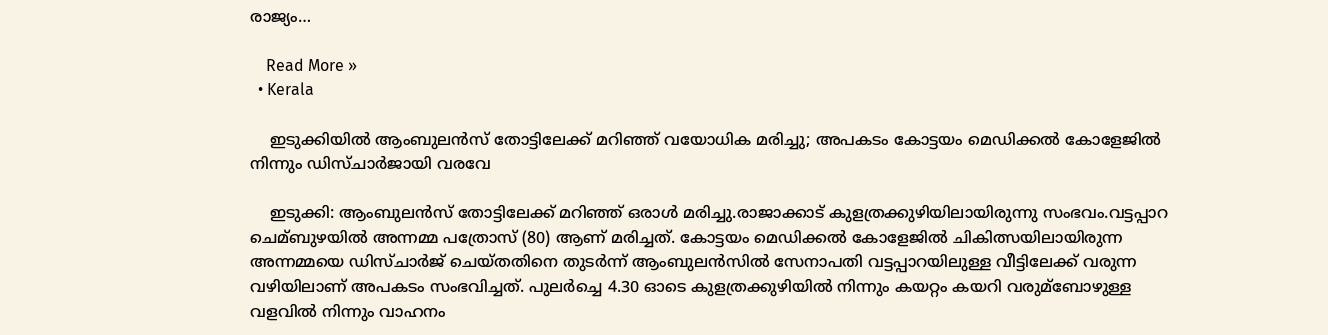രാജ്യം…

    Read More »
  • Kerala

    ഇടുക്കിയിൽ ആംബുലന്‍സ് തോട്ടിലേക്ക് മറിഞ്ഞ് വയോധിക മരിച്ചു; അപകടം കോട്ടയം മെഡിക്കൽ കോളേജിൽ നിന്നും ഡിസ്ചാർജായി വരവേ

    ഇടുക്കി: ആംബുലന്‍സ് തോട്ടിലേക്ക് മറിഞ്ഞ് ഒരാള്‍ മരിച്ചു.രാജാക്കാട് കുളത്രക്കുഴിയിലായിരുന്നു സംഭവം.വട്ടപ്പാറ ചെമ്ബുഴയില്‍ അന്നമ്മ പത്രോസ് (80) ആണ് മരിച്ചത്. കോട്ടയം മെഡിക്കല്‍ കോളേജില്‍ ചികിത്സയിലായിരുന്ന അന്നമ്മയെ ഡിസ്ചാര്‍ജ് ചെയ്തതിനെ തുടര്‍ന്ന് ആംബുലൻസില്‍ സേനാപതി വട്ടപ്പാറയിലുള്ള വീട്ടിലേക്ക് വരുന്ന വഴിയിലാണ് അപകടം സംഭവിച്ചത്. പുലര്‍ച്ചെ 4.30 ഓടെ കുളത്രക്കുഴിയില്‍ നിന്നും കയറ്റം കയറി വരുമ്ബോഴുള്ള വളവില്‍ നിന്നും വാഹനം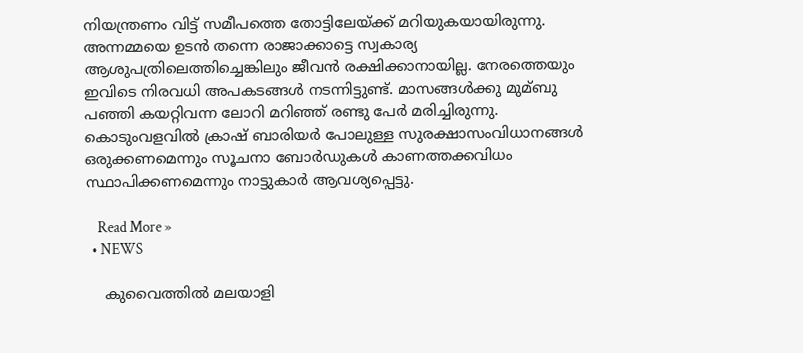നിയന്ത്രണം വിട്ട് സമീപത്തെ തോട്ടിലേയ്ക്ക് മറിയുകയായിരുന്നു. അന്നമ്മയെ ഉടൻ തന്നെ രാജാക്കാട്ടെ സ്വകാര്യ ആശുപത്രിലെത്തിച്ചെങ്കിലും ജീവൻ രക്ഷിക്കാനായില്ല. നേരത്തെയും ഇവിടെ നിരവധി അപകടങ്ങള്‍ നടന്നിട്ടുണ്ട്. മാസങ്ങള്‍ക്കു മുമ്ബു പഞ്ഞി കയറ്റിവന്ന ലോറി മറിഞ്ഞ് രണ്ടു പേര്‍ മരിച്ചിരുന്നു. കൊടുംവളവില്‍ ക്രാഷ് ബാരിയര്‍ പോലുള്ള സുരക്ഷാസംവിധാനങ്ങള്‍ ഒരുക്കണമെന്നും സൂചനാ ബോര്‍ഡുകള്‍ കാണത്തക്കവിധം സ്ഥാപിക്കണമെന്നും നാട്ടുകാര്‍ ആവശ്യപ്പെട്ടു.

    Read More »
  • NEWS

    കുവൈത്തിൽ മലയാളി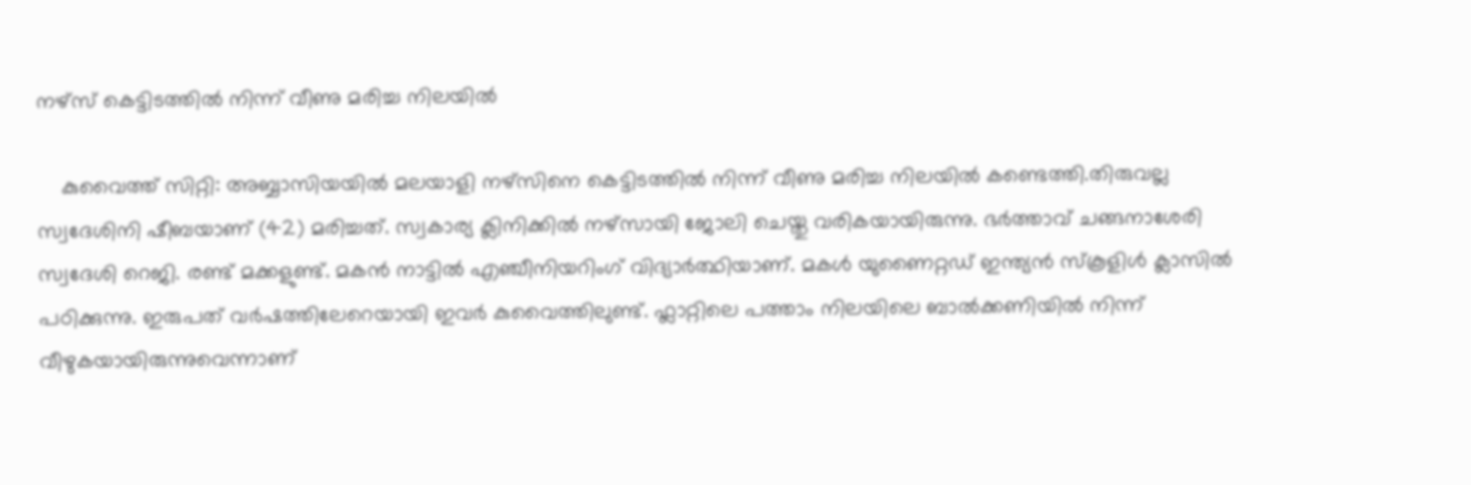നഴ്‌സ് കെട്ടിടത്തില്‍ നിന്ന് വീണു മരിച്ച നിലയില്‍

    കുവൈത്ത് സിറ്റി: അബ്ബാസിയയിൽ മലയാളി നഴ്‌സിനെ കെട്ടിടത്തില്‍ നിന്ന് വീണു മരിച്ച നിലയില്‍ കണ്ടെത്തി.തിരുവല്ല സ്വദേശിനി ഷീബയാണ് (42) മരിച്ചത്. സ്വകാര്യ ക്ലിനിക്കില്‍ നഴ്സായി ജോലി ചെയ്തു വരികയായിരുന്നു. ഭര്‍ത്താവ് ചങ്ങനാശേരി സ്വദേശി റെജി. രണ്ട് മക്കളുണ്ട്. മകൻ നാട്ടില്‍ എഞ്ചീനിയറിംഗ് വിദ്യാര്‍ത്ഥിയാണ്. മകള്‍ യുണൈറ്റഡ് ഇന്ത്യന്‍ സ്കൂളിള്‍ ക്ലാസില്‍ പഠിക്കുന്നു. ഇരുപത് വര്‍ഷത്തിലേറെയായി ഇവര്‍ കുവൈത്തിലുണ്ട്. ഫ്ലാറ്റിലെ പത്താം നിലയിലെ ബാല്‍ക്കണിയില്‍ നിന്ന് വീഴുകയായിരുന്നുവെന്നാണ്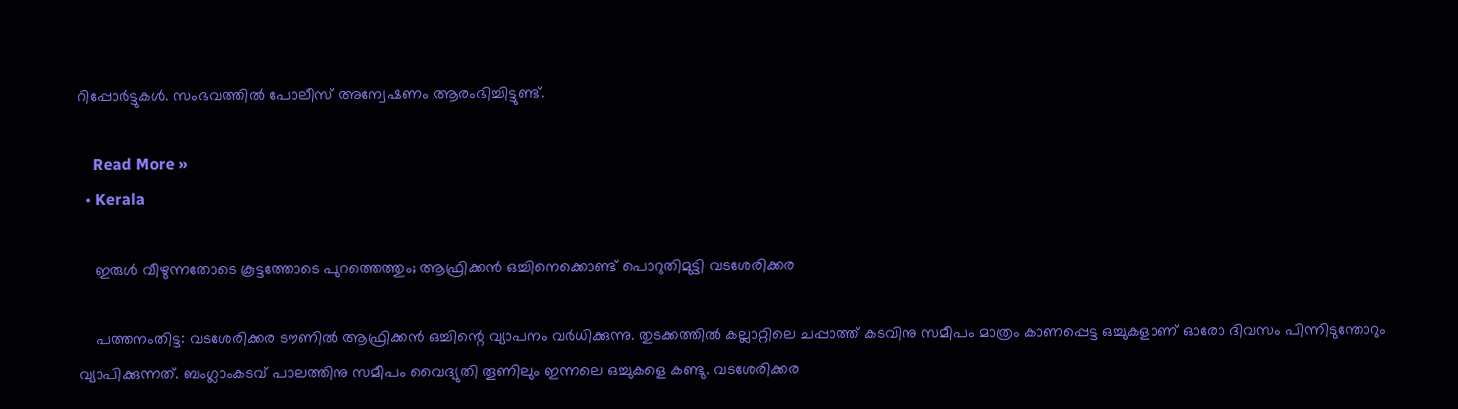റിപ്പോര്‍ട്ടുകള്‍. സംഭവത്തിൽ പോലീസ് അന്വേഷണം ആരംഭിച്ചിട്ടുണ്ട്.

    Read More »
  • Kerala

    ഇരുള്‍ വീഴുന്നതോടെ കൂട്ടത്തോടെ പുറത്തെത്തും; ആഫ്രിക്കന്‍ ഒച്ചിനെക്കൊണ്ട് പൊറുതിമുട്ടി വടശേരിക്കര

    പത്തനംതിട്ട: വടശേരിക്കര ടൗണില്‍ ആഫ്രിക്കന്‍ ഒച്ചിന്റെ വ്യാപനം വര്‍ധിക്കുന്നു. തുടക്കത്തില്‍ കല്ലാറ്റിലെ ചപ്പാത്ത് കടവിനു സമീപം മാത്രം കാണപ്പെട്ട ഒച്ചുകളാണ് ഓരോ ദിവസം പിന്നിടുന്തോറും വ്യാപിക്കുന്നത്. ബംഗ്ലാംകടവ് പാലത്തിനു സമീപം വൈദ്യുതി തൂണിലും ഇന്നലെ ഒച്ചുകളെ കണ്ടു. വടശേരിക്കര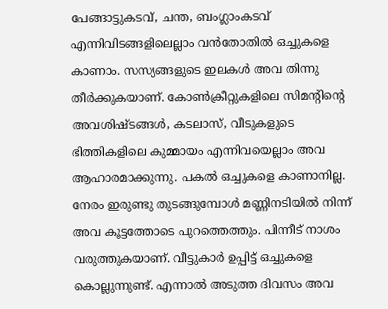പേങ്ങാട്ടുകടവ്, ചന്ത, ബംഗ്ലാംകടവ് എന്നിവിടങ്ങളിലെല്ലാം വന്‍തോതില്‍ ഒച്ചുകളെ കാണാം. സസ്യങ്ങളുടെ ഇലകള്‍ അവ തിന്നു തീര്‍ക്കുകയാണ്. കോണ്‍ക്രീറ്റുകളിലെ സിമന്റിന്റെ അവശിഷ്ടങ്ങള്‍, കടലാസ്, വീടുകളുടെ ഭിത്തികളിലെ കുമ്മായം എന്നിവയെല്ലാം അവ ആഹാരമാക്കുന്നു. പകല്‍ ഒച്ചുകളെ കാണാനില്ല. നേരം ഇരുണ്ടു തുടങ്ങുമ്പോള്‍ മണ്ണിനടിയില്‍ നിന്ന് അവ കൂട്ടത്തോടെ പുറത്തെത്തും. പിന്നീട് നാശം വരുത്തുകയാണ്. വീട്ടുകാര്‍ ഉപ്പിട്ട് ഒച്ചുകളെ കൊല്ലുന്നുണ്ട്. എന്നാല്‍ അടുത്ത ദിവസം അവ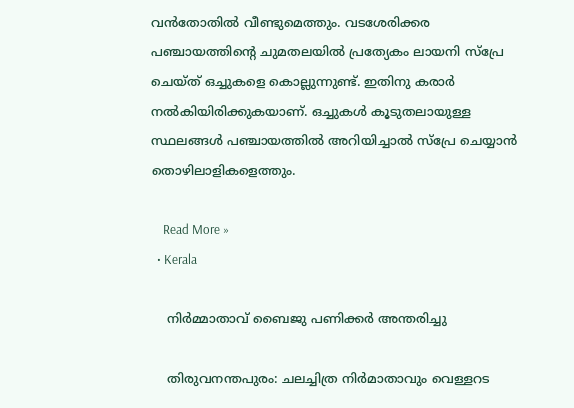വന്‍തോതില്‍ വീണ്ടുമെത്തും. വടശേരിക്കര പഞ്ചായത്തിന്റെ ചുമതലയില്‍ പ്രത്യേകം ലായനി സ്‌പ്രേ ചെയ്ത് ഒച്ചുകളെ കൊല്ലുന്നുണ്ട്. ഇതിനു കരാര്‍ നല്‍കിയിരിക്കുകയാണ്. ഒച്ചുകള്‍ കൂടുതലായുള്ള സ്ഥലങ്ങള്‍ പഞ്ചായത്തില്‍ അറിയിച്ചാല്‍ സ്‌പ്രേ ചെയ്യാന്‍ തൊഴിലാളികളെത്തും.

    Read More »
  • Kerala

    നിര്‍മ്മാതാവ് ബൈജു പണിക്കര്‍ അന്തരിച്ചു

    തിരുവനന്തപുരം: ചലച്ചിത്ര നിർമാതാവും വെള്ളറട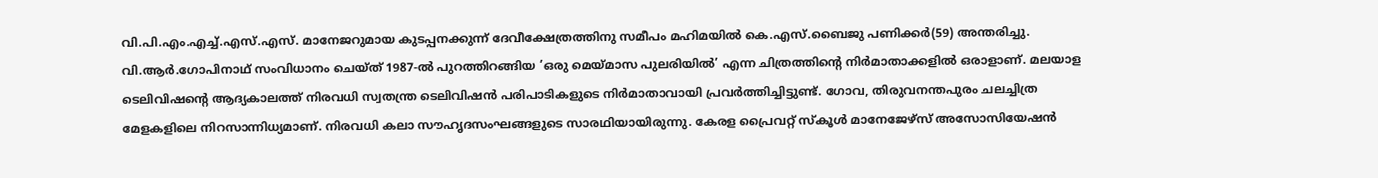വി.പി.എം.എച്ച്.എസ്.എസ്. മാനേജറുമായ കുടപ്പനക്കുന്ന് ദേവീക്ഷേത്രത്തിനു സമീപം മഹിമയിൽ കെ.എസ്.ബൈജു പണിക്കർ(59) അന്തരിച്ചു. വി.ആർ.ഗോപിനാഥ് സംവിധാനം ചെയ്ത് 1987-ൽ പുറത്തിറങ്ങിയ ’ഒരു മെയ്‌മാസ പുലരിയിൽ’ എന്ന ചിത്രത്തിന്റെ നിർമാതാക്കളിൽ ഒരാളാണ്. മലയാള ടെലിവിഷന്റെ ആദ്യകാലത്ത് നിരവധി സ്വതന്ത്ര ടെലിവിഷൻ പരിപാടികളുടെ നിർമാതാവായി പ്രവർത്തിച്ചിട്ടുണ്ട്. ഗോവ, തിരുവനന്തപുരം ചലച്ചിത്ര മേളകളിലെ നിറസാന്നിധ്യമാണ്. നിരവധി കലാ സൗഹൃദസംഘങ്ങളുടെ സാരഥിയായിരുന്നു. കേരള പ്രൈവറ്റ് സ്‌കൂൾ മാനേജേഴ്‌സ് അസോസിയേഷൻ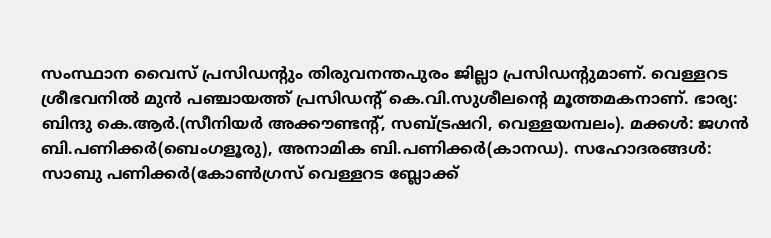സംസ്ഥാന വൈസ് പ്രസിഡന്റും തിരുവനന്തപുരം ജില്ലാ പ്രസിഡന്റുമാണ്. വെള്ളറട ശ്രീഭവനിൽ മുൻ പഞ്ചായത്ത് പ്രസിഡന്റ് കെ.വി.സുശീലന്റെ മൂത്തമകനാണ്. ഭാര്യ: ബിന്ദു കെ.ആർ.(സീനിയർ അക്കൗണ്ടന്റ്, സബ്ട്രഷറി, വെള്ളയമ്പലം). മക്കൾ: ജഗൻ ബി.പണിക്കർ(ബെംഗളൂരു), അനാമിക ബി.പണിക്കർ(കാനഡ). സഹോദരങ്ങൾ: സാബു പണിക്കർ(കോൺഗ്രസ് വെള്ളറട ബ്ലോക്ക്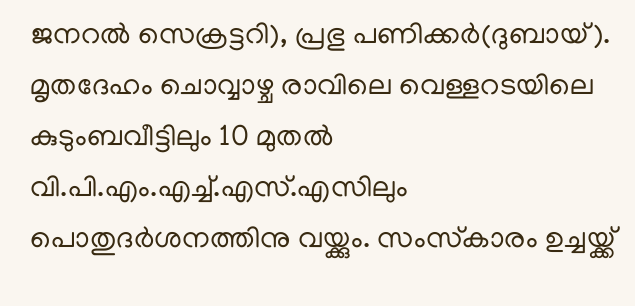ജനറൽ സെക്രട്ടറി), പ്രഭു പണിക്കർ(ദുബായ്). മൃതദേഹം ചൊവ്വാഴ്ച രാവിലെ വെള്ളറടയിലെ കുടുംബവീട്ടിലും 10 മുതൽ വി.പി.എം.എച്ച്.എസ്.എസിലും പൊതുദർശനത്തിനു വയ്ക്കും. സംസ്‌കാരം ഉച്ചയ്ക്ക്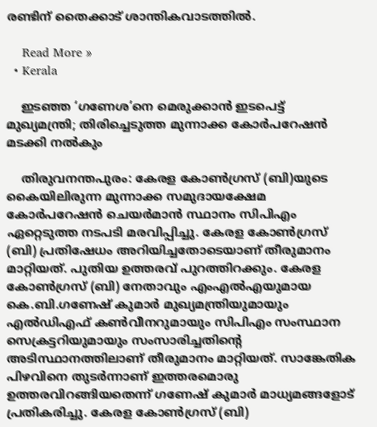രണ്ടിന് തൈക്കാട് ശാന്തികവാടത്തിൽ.

    Read More »
  • Kerala

    ഇടഞ്ഞ ‘ഗണേശ’നെ മെരുക്കാന്‍ ഇടപെട്ട് മുഖ്യമന്ത്രി; തിരിച്ചെടുത്ത മുന്നാക്ക കോര്‍പറേഷന്‍ മടക്കി നല്‍കും

    തിരുവനന്തപുരം: കേരള കോണ്‍ഗ്രസ് (ബി)യുടെ കൈയിലിരുന്ന മുന്നാക്ക സമുദായക്ഷേമ കോര്‍പറേഷന്‍ ചെയര്‍മാന്‍ സ്ഥാനം സിപിഎം ഏറ്റെടുത്ത നടപടി മരവിപ്പിച്ചു. കേരള കോണ്‍ഗ്രസ് (ബി) പ്രതിഷേധം അറിയിച്ചതോടെയാണ് തീരുമാനം മാറ്റിയത്. പുതിയ ഉത്തരവ് പുറത്തിറക്കും. കേരള കോണ്‍ഗ്രസ് (ബി) നേതാവും എംഎല്‍എയുമായ കെ.ബി.ഗണേഷ് കുമാര്‍ മുഖ്യമന്ത്രിയുമായും എല്‍ഡിഎഫ് കണ്‍വീനറുമായും സിപിഎം സംസ്ഥാന സെക്രട്ടറിയുമായും സംസാരിച്ചതിന്റെ അടിസ്ഥാനത്തിലാണ് തീരുമാനം മാറ്റിയത്. സാങ്കേതിക പിഴവിനെ തുടര്‍ന്നാണ് ഇത്തരമൊരു ഉത്തരവിറങ്ങിയതെന്ന് ഗണേഷ് കുമാര്‍ മാധ്യമങ്ങളോട് പ്രതികരിച്ചു. കേരള കോണ്‍ഗ്രസ് (ബി)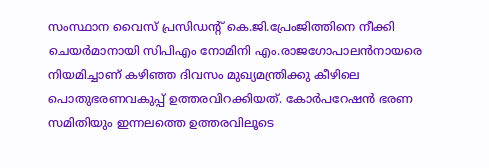സംസ്ഥാന വൈസ് പ്രസിഡന്റ് കെ.ജി.പ്രേംജിത്തിനെ നീക്കി ചെയര്‍മാനായി സിപിഎം നോമിനി എം.രാജഗോപാലന്‍നായരെ നിയമിച്ചാണ് കഴിഞ്ഞ ദിവസം മുഖ്യമന്ത്രിക്കു കീഴിലെ പൊതുഭരണവകുപ്പ് ഉത്തരവിറക്കിയത്. കോര്‍പറേഷന്‍ ഭരണ സമിതിയും ഇന്നലത്തെ ഉത്തരവിലൂടെ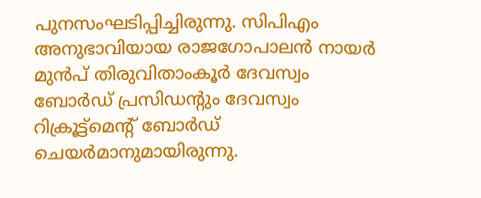പുനസംഘടിപ്പിച്ചിരുന്നു. സിപിഎം അനുഭാവിയായ രാജഗോപാലന്‍ നായര്‍ മുന്‍പ് തിരുവിതാംകൂര്‍ ദേവസ്വം ബോര്‍ഡ് പ്രസിഡന്റും ദേവസ്വം റിക്രൂട്ട്‌മെന്റ് ബോര്‍ഡ് ചെയര്‍മാനുമായിരുന്നു.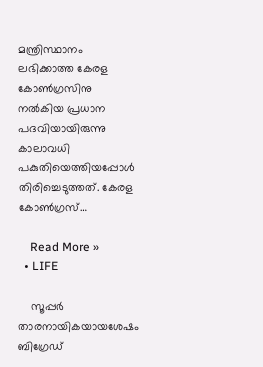മന്ത്രിസ്ഥാനം ലഭിക്കാത്ത കേരള കോണ്‍ഗ്രസിനു നല്‍കിയ പ്രധാന പദവിയായിരുന്നു കാലാവധി പകുതിയെത്തിയപ്പോള്‍ തിരിച്ചെടുത്തത്. കേരള കോണ്‍ഗ്രസ്…

    Read More »
  • LIFE

    സൂപ്പര്‍ താരനായികയായശേഷം ബിഗ്രേഡ്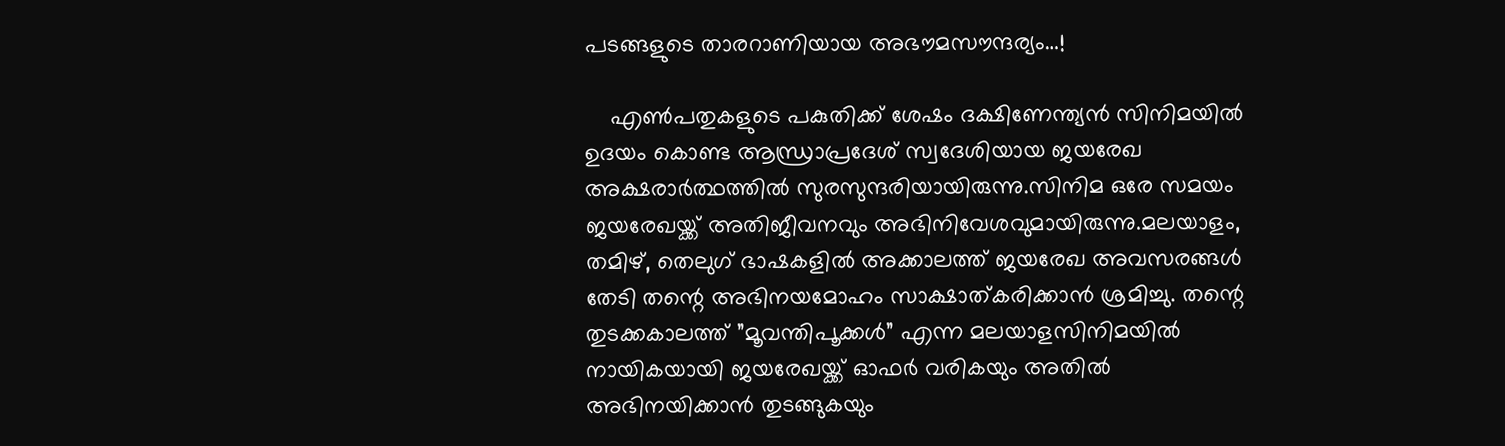പടങ്ങളുടെ താരറാണിയായ അഭൗമസൗന്ദര്യം…!

    എണ്‍പതുകളുടെ പകുതിക്ക് ശേഷം ദക്ഷിണേന്ത്യന്‍ സിനിമയില്‍ ഉദയം കൊണ്ട ആന്ധ്രാപ്രദേശ് സ്വദേശിയായ ജയരേഖ അക്ഷരാര്‍ത്ഥത്തില്‍ സുരസുന്ദരിയായിരുന്നു.സിനിമ ഒരേ സമയം ജയരേഖയ്ക്ക് അതിജീവനവും അഭിനിവേശവുമായിരുന്നു.മലയാളം, തമിഴ്, തെലുഗ് ഭാഷകളില്‍ അക്കാലത്ത് ജയരേഖ അവസരങ്ങള്‍ തേടി തന്റെ അഭിനയമോഹം സാക്ഷാത്കരിക്കാന്‍ ശ്രമിച്ചു. തന്റെ തുടക്കകാലത്ത് ”മൂവന്തിപൂക്കള്‍” എന്ന മലയാളസിനിമയില്‍ നായികയായി ജയരേഖയ്ക്ക് ഓഫര്‍ വരികയും അതില്‍ അഭിനയിക്കാന്‍ തുടങ്ങുകയും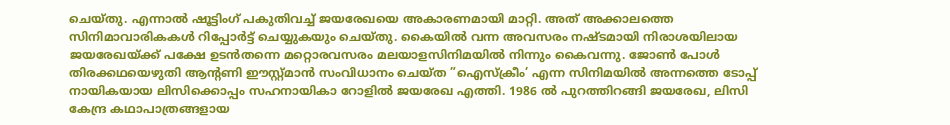ചെയ്തു. എന്നാല്‍ ഷൂട്ടിംഗ് പകുതിവച്ച് ജയരേഖയെ അകാരണമായി മാറ്റി. അത് അക്കാലത്തെ സിനിമാവാരികകള്‍ റിപ്പോര്‍ട്ട് ചെയ്യുകയും ചെയ്തു. കൈയില്‍ വന്ന അവസരം നഷ്ടമായി നിരാശയിലായ ജയരേഖയ്ക്ക് പക്ഷേ ഉടന്‍തന്നെ മറ്റൊരവസരം മലയാളസിനിമയില്‍ നിന്നും കൈവന്നു. ജോണ്‍ പോള്‍ തിരക്കഥയെഴുതി ആന്റണി ഈസ്റ്റ്മാന്‍ സംവിധാനം ചെയ്ത ”ഐസ്‌ക്രീം’ എന്ന സിനിമയില്‍ അന്നത്തെ ടോപ്പ് നായികയായ ലിസിക്കൊപ്പം സഹനായികാ റോളില്‍ ജയരേഖ എത്തി. 1986 ല്‍ പുറത്തിറങ്ങി ജയരേഖ, ലിസി കേന്ദ്ര കഥാപാത്രങ്ങളായ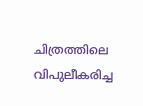ചിത്രത്തിലെ വിപുലീകരിച്ച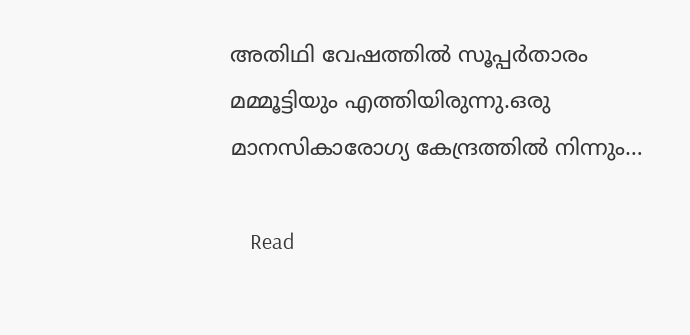അതിഥി വേഷത്തില്‍ സൂപ്പര്‍താരം മമ്മൂട്ടിയും എത്തിയിരുന്നു.ഒരു മാനസികാരോഗ്യ കേന്ദ്രത്തില്‍ നിന്നും…

    Read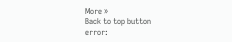More »
Back to top button
error: